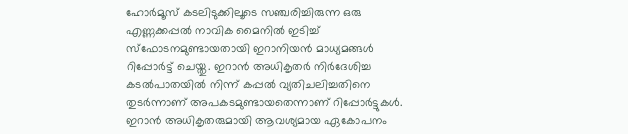ഹോർമൂസ് കടലിടുക്കിലൂടെ സഞ്ചരിച്ചിരുന്ന ഒരു എണ്ണക്കപ്പൽ നാവിക മൈനിൽ ഇടിച്ച് സ്ഫോടനമുണ്ടായതായി ഇറാനിയൻ മാധ്യമങ്ങൾ റിപ്പോർട്ട് ചെയ്തു. ഇറാൻ അധികൃതർ നിർദേശിച്ച കടൽപാതയിൽ നിന്ന് കപ്പൽ വ്യതിചലിച്ചതിനെ തുടർന്നാണ് അപകടമുണ്ടായതെന്നാണ് റിപ്പോർട്ടുകൾ.
ഇറാൻ അധികൃതരുമായി ആവശ്യമായ ഏകോപനം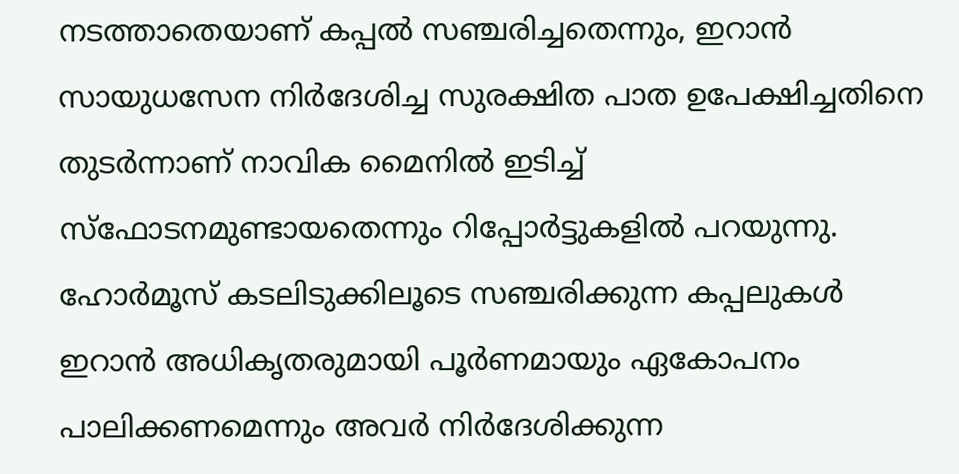നടത്താതെയാണ് കപ്പൽ സഞ്ചരിച്ചതെന്നും, ഇറാൻ സായുധസേന നിർദേശിച്ച സുരക്ഷിത പാത ഉപേക്ഷിച്ചതിനെ തുടർന്നാണ് നാവിക മൈനിൽ ഇടിച്ച് സ്ഫോടനമുണ്ടായതെന്നും റിപ്പോർട്ടുകളിൽ പറയുന്നു. ഹോർമൂസ് കടലിടുക്കിലൂടെ സഞ്ചരിക്കുന്ന കപ്പലുകൾ ഇറാൻ അധികൃതരുമായി പൂർണമായും ഏകോപനം പാലിക്കണമെന്നും അവർ നിർദേശിക്കുന്ന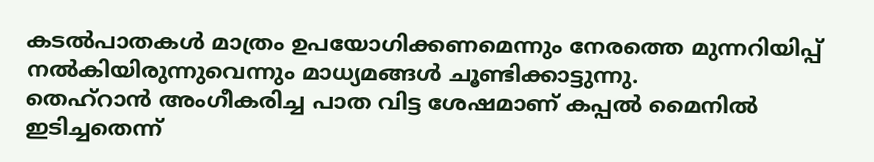കടൽപാതകൾ മാത്രം ഉപയോഗിക്കണമെന്നും നേരത്തെ മുന്നറിയിപ്പ് നൽകിയിരുന്നുവെന്നും മാധ്യമങ്ങൾ ചൂണ്ടിക്കാട്ടുന്നു.
തെഹ്റാൻ അംഗീകരിച്ച പാത വിട്ട ശേഷമാണ് കപ്പൽ മൈനിൽ ഇടിച്ചതെന്ന്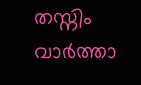തസ്നിം വാർത്താ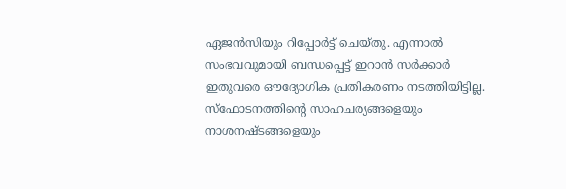ഏജൻസിയും റിപ്പോർട്ട് ചെയ്തു. എന്നാൽ സംഭവവുമായി ബന്ധപ്പെട്ട് ഇറാൻ സർക്കാർ ഇതുവരെ ഔദ്യോഗിക പ്രതികരണം നടത്തിയിട്ടില്ല. സ്ഫോടനത്തിന്റെ സാഹചര്യങ്ങളെയും നാശനഷ്ടങ്ങളെയും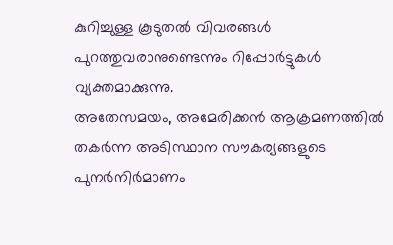കുറിച്ചുള്ള കൂടുതൽ വിവരങ്ങൾ പുറത്തുവരാനുണ്ടെന്നും റിപ്പോർട്ടുകൾ വ്യക്തമാക്കുന്നു.
അതേസമയം, അമേരിക്കൻ ആക്രമണത്തിൽ തകർന്ന അടിസ്ഥാന സൗകര്യങ്ങളുടെ പുനർനിർമാണം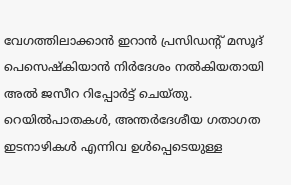വേഗത്തിലാക്കാൻ ഇറാൻ പ്രസിഡന്റ് മസൂദ് പെസെഷ്കിയാൻ നിർദേശം നൽകിയതായി അൽ ജസീറ റിപ്പോർട്ട് ചെയ്തു. റെയിൽപാതകൾ, അന്തർദേശീയ ഗതാഗത ഇടനാഴികൾ എന്നിവ ഉൾപ്പെടെയുള്ള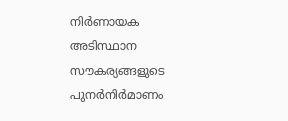നിർണായക അടിസ്ഥാന സൗകര്യങ്ങളുടെ പുനർനിർമാണം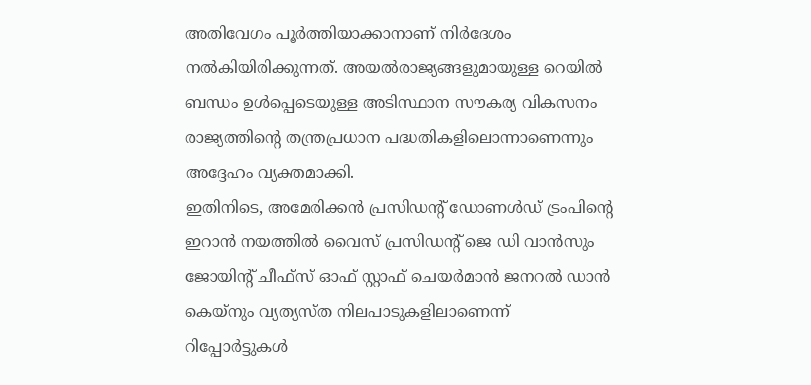അതിവേഗം പൂർത്തിയാക്കാനാണ് നിർദേശം നൽകിയിരിക്കുന്നത്. അയൽരാജ്യങ്ങളുമായുള്ള റെയിൽ ബന്ധം ഉൾപ്പെടെയുള്ള അടിസ്ഥാന സൗകര്യ വികസനം രാജ്യത്തിന്റെ തന്ത്രപ്രധാന പദ്ധതികളിലൊന്നാണെന്നും അദ്ദേഹം വ്യക്തമാക്കി.
ഇതിനിടെ, അമേരിക്കൻ പ്രസിഡന്റ് ഡോണൾഡ് ട്രംപിന്റെ ഇറാൻ നയത്തിൽ വൈസ് പ്രസിഡന്റ് ജെ ഡി വാൻസും ജോയിന്റ് ചീഫ്സ് ഓഫ് സ്റ്റാഫ് ചെയർമാൻ ജനറൽ ഡാൻ കെയ്നും വ്യത്യസ്ത നിലപാടുകളിലാണെന്ന് റിപ്പോർട്ടുകൾ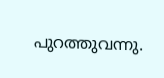പുറത്തുവന്നു.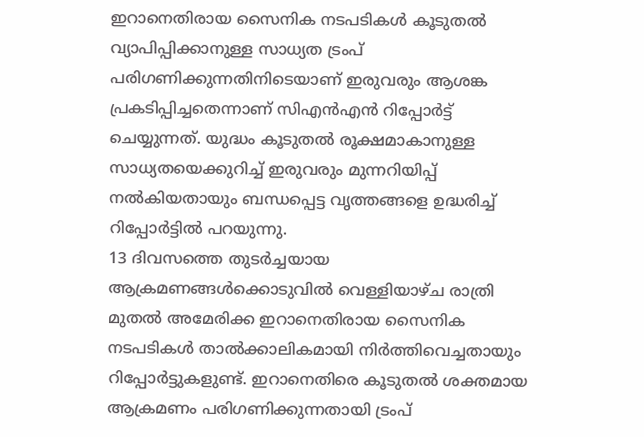ഇറാനെതിരായ സൈനിക നടപടികൾ കൂടുതൽ വ്യാപിപ്പിക്കാനുള്ള സാധ്യത ട്രംപ് പരിഗണിക്കുന്നതിനിടെയാണ് ഇരുവരും ആശങ്ക പ്രകടിപ്പിച്ചതെന്നാണ് സിഎൻഎൻ റിപ്പോർട്ട് ചെയ്യുന്നത്. യുദ്ധം കൂടുതൽ രൂക്ഷമാകാനുള്ള സാധ്യതയെക്കുറിച്ച് ഇരുവരും മുന്നറിയിപ്പ് നൽകിയതായും ബന്ധപ്പെട്ട വൃത്തങ്ങളെ ഉദ്ധരിച്ച് റിപ്പോർട്ടിൽ പറയുന്നു.
13 ദിവസത്തെ തുടർച്ചയായ ആക്രമണങ്ങൾക്കൊടുവിൽ വെള്ളിയാഴ്ച രാത്രി മുതൽ അമേരിക്ക ഇറാനെതിരായ സൈനിക നടപടികൾ താൽക്കാലികമായി നിർത്തിവെച്ചതായും റിപ്പോർട്ടുകളുണ്ട്. ഇറാനെതിരെ കൂടുതൽ ശക്തമായ ആക്രമണം പരിഗണിക്കുന്നതായി ട്രംപ്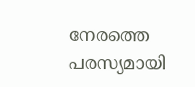നേരത്തെ പരസ്യമായി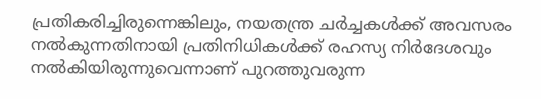പ്രതികരിച്ചിരുന്നെങ്കിലും, നയതന്ത്ര ചർച്ചകൾക്ക് അവസരം നൽകുന്നതിനായി പ്രതിനിധികൾക്ക് രഹസ്യ നിർദേശവും നൽകിയിരുന്നുവെന്നാണ് പുറത്തുവരുന്ന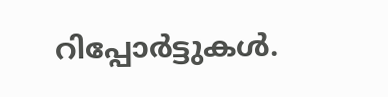റിപ്പോർട്ടുകൾ.